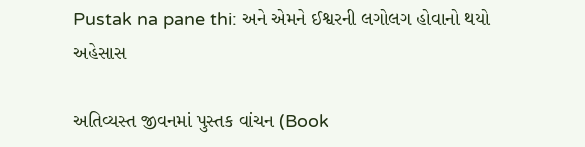Pustak na pane thi: અને એમને ઈશ્વરની લગોલગ હોવાનો થયો અહેસાસ

અતિવ્યસ્ત જીવનમાં પુસ્તક વાંચન (Book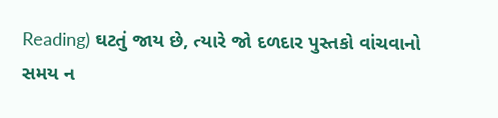Reading) ઘટતું જાય છે, ત્યારે જો દળદાર પુસ્તકો વાંચવાનો સમય ન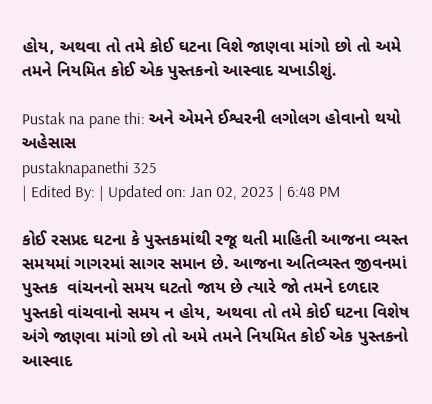હોય, અથવા તો તમે કોઈ ઘટના વિશે જાણવા માંગો છો તો અમે તમને નિયમિત કોઈ એક પુસ્તકનો આસ્વાદ ચખાડીશું.

Pustak na pane thi: અને એમને ઈશ્વરની લગોલગ હોવાનો થયો અહેસાસ
pustaknapanethi 325
| Edited By: | Updated on: Jan 02, 2023 | 6:48 PM

કોઈ રસપ્રદ ઘટના કે પુસ્તકમાંથી રજૂ થતી માહિતી આજના વ્યસ્ત સમયમાં ગાગરમાં સાગર સમાન છે. આજના અતિવ્યસ્ત જીવનમાં પુસ્તક  વાંચનનો સમય ઘટતો જાય છે ત્યારે જો તમને દળદાર પુસ્તકો વાંચવાનો સમય ન હોય, અથવા તો તમે કોઈ ઘટના વિશેષ અંગે જાણવા માંગો છો તો અમે તમને નિયમિત કોઈ એક પુસ્તકનો આસ્વાદ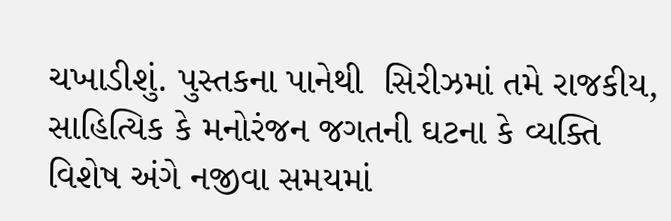ચખાડીશું. પુસ્તકના પાનેથી  સિરીઝમાં તમે રાજકીય, સાહિત્યિક કે મનોરંજન જગતની ઘટના કે વ્યક્તિ વિશેષ અંગે નજીવા સમયમાં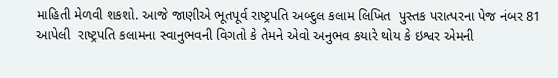માહિતી મેળવી શકશો. આજે જાણીએ ભૂતપૂર્વ રાષ્ટ્રપતિ અબ્દુલ કલામ લિખિત  પુસ્તક પરાત્પરના પેજ નંબર 81  આપેલી  રાષ્ટ્રપતિ કલામના સ્વાનુભવની વિગતો કે તેમને એવો અનુભવ કયારે થોય કે ઇશ્વર એમની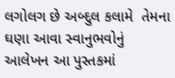લગોલગ છે અબ્દુલ કલામે  તેમના ઘણા આવા સ્વાનુભવોનું આલેખન આ પુસ્તકમાં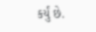કર્યું છે.